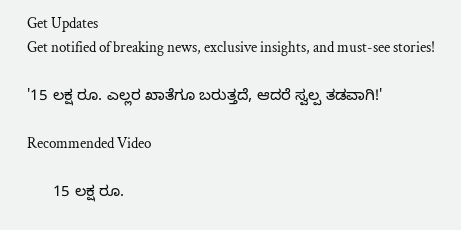Get Updates
Get notified of breaking news, exclusive insights, and must-see stories!

'15 ಲಕ್ಷ ರೂ. ಎಲ್ಲರ ಖಾತೆಗೂ ಬರುತ್ತದೆ, ಆದರೆ ಸ್ವಲ್ಪ ತಡವಾಗಿ!'

Recommended Video

      15 ಲಕ್ಷ ರೂ.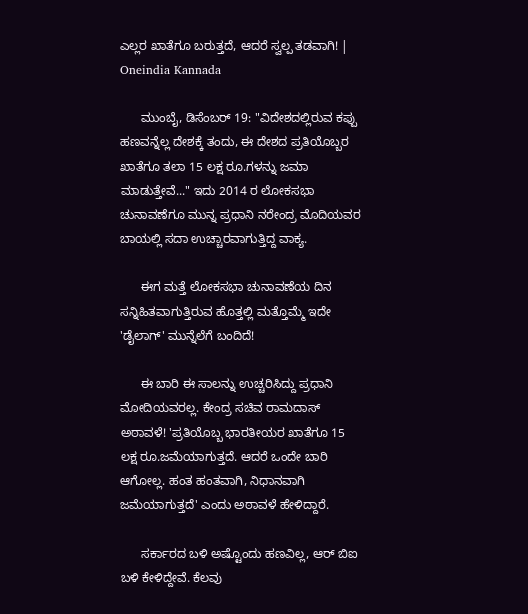ಎಲ್ಲರ ಖಾತೆಗೂ ಬರುತ್ತದೆ, ಆದರೆ ಸ್ವಲ್ಪ ತಡವಾಗಿ! | Oneindia Kannada

      ಮುಂಬೈ, ಡಿಸೆಂಬರ್ 19: "ವಿದೇಶದಲ್ಲಿರುವ ಕಪ್ಪು ಹಣವನ್ನೆಲ್ಲ ದೇಶಕ್ಕೆ ತಂದು, ಈ ದೇಶದ ಪ್ರತಿಯೊಬ್ಬರ ಖಾತೆಗೂ ತಲಾ 15 ಲಕ್ಷ ರೂ.ಗಳನ್ನು ಜಮಾ ಮಾಡುತ್ತೇವೆ..." ಇದು 2014 ರ ಲೋಕಸಭಾ ಚುನಾವಣೆಗೂ ಮುನ್ನ ಪ್ರಧಾನಿ ನರೇಂದ್ರ ಮೊದಿಯವರ ಬಾಯಲ್ಲಿ ಸದಾ ಉಚ್ಚಾರವಾಗುತ್ತಿದ್ದ ವಾಕ್ಯ.

      ಈಗ ಮತ್ತೆ ಲೋಕಸಭಾ ಚುನಾವಣೆಯ ದಿನ ಸನ್ನಿಹಿತವಾಗುತ್ತಿರುವ ಹೊತ್ತಲ್ಲಿ ಮತ್ತೊಮ್ಮೆ ಇದೇ 'ಡೈಲಾಗ್' ಮುನ್ನೆಲೆಗೆ ಬಂದಿದೆ!

      ಈ ಬಾರಿ ಈ ಸಾಲನ್ನು ಉಚ್ಚರಿಸಿದ್ದು ಪ್ರಧಾನಿ ಮೋದಿಯವರಲ್ಲ. ಕೇಂದ್ರ ಸಚಿವ ರಾಮದಾಸ್ ಅಠಾವಳೆ! 'ಪ್ರತಿಯೊಬ್ಬ ಭಾರತೀಯರ ಖಾತೆಗೂ 15 ಲಕ್ಷ ರೂ.ಜಮೆಯಾಗುತ್ತದೆ. ಆದರೆ ಒಂದೇ ಬಾರಿ ಆಗೋಲ್ಲ. ಹಂತ ಹಂತವಾಗಿ, ನಿಧಾನವಾಗಿ ಜಮೆಯಾಗುತ್ತದೆ' ಎಂದು ಅಠಾವಳೆ ಹೇಳಿದ್ದಾರೆ.

      ಸರ್ಕಾರದ ಬಳಿ ಅಷ್ಟೊಂದು ಹಣವಿಲ್ಲ, ಆರ್ ಬಿಐ ಬಳಿ ಕೇಳಿದ್ದೇವೆ. ಕೆಲವು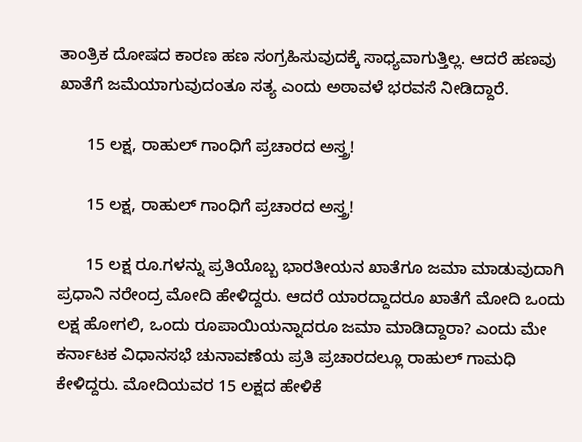ತಾಂತ್ರಿಕ ದೋಷದ ಕಾರಣ ಹಣ ಸಂಗ್ರಹಿಸುವುದಕ್ಕೆ ಸಾಧ್ಯವಾಗುತ್ತಿಲ್ಲ. ಆದರೆ ಹಣವು ಖಾತೆಗೆ ಜಮೆಯಾಗುವುದಂತೂ ಸತ್ಯ ಎಂದು ಅಠಾವಳೆ ಭರವಸೆ ನೀಡಿದ್ದಾರೆ.

      15 ಲಕ್ಷ, ರಾಹುಲ್ ಗಾಂಧಿಗೆ ಪ್ರಚಾರದ ಅಸ್ತ್ರ!

      15 ಲಕ್ಷ, ರಾಹುಲ್ ಗಾಂಧಿಗೆ ಪ್ರಚಾರದ ಅಸ್ತ್ರ!

      15 ಲಕ್ಷ ರೂ.ಗಳನ್ನು ಪ್ರತಿಯೊಬ್ಬ ಭಾರತೀಯನ ಖಾತೆಗೂ ಜಮಾ ಮಾಡುವುದಾಗಿ ಪ್ರಧಾನಿ ನರೇಂದ್ರ ಮೋದಿ ಹೇಳಿದ್ದರು. ಆದರೆ ಯಾರದ್ದಾದರೂ ಖಾತೆಗೆ ಮೋದಿ ಒಂದು ಲಕ್ಷ ಹೋಗಲಿ, ಒಂದು ರೂಪಾಯಿಯನ್ನಾದರೂ ಜಮಾ ಮಾಡಿದ್ದಾರಾ? ಎಂದು ಮೇ ಕರ್ನಾಟಕ ವಿಧಾನಸಭೆ ಚುನಾವಣೆಯ ಪ್ರತಿ ಪ್ರಚಾರದಲ್ಲೂ ರಾಹುಲ್ ಗಾಮಧಿ ಕೇಳಿದ್ದರು. ಮೋದಿಯವರ 15 ಲಕ್ಷದ ಹೇಳಿಕೆ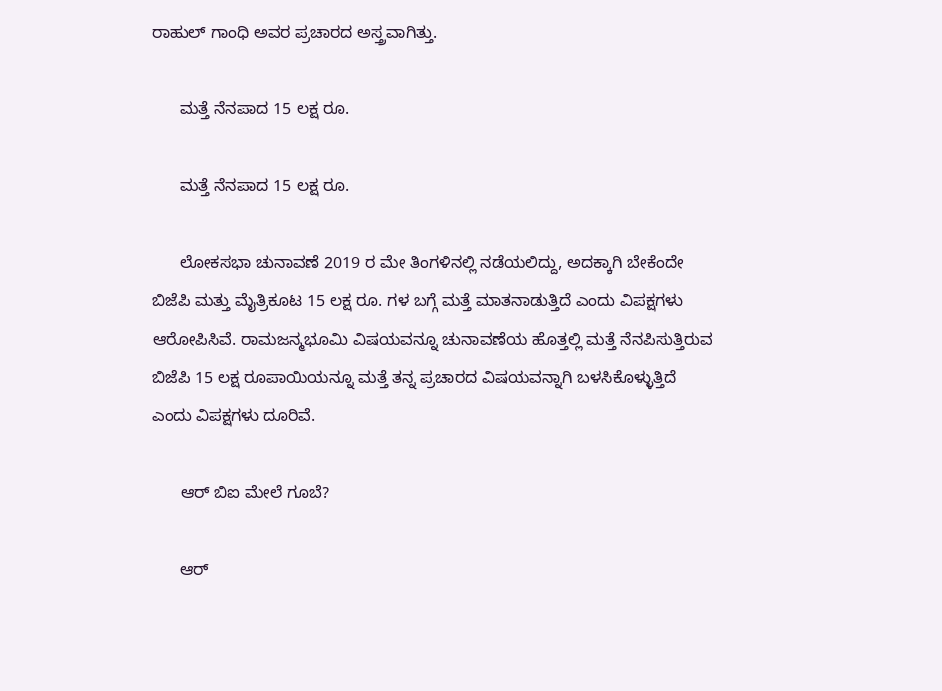ರಾಹುಲ್ ಗಾಂಧಿ ಅವರ ಪ್ರಚಾರದ ಅಸ್ತ್ರವಾಗಿತ್ತು.

      ಮತ್ತೆ ನೆನಪಾದ 15 ಲಕ್ಷ ರೂ.

      ಮತ್ತೆ ನೆನಪಾದ 15 ಲಕ್ಷ ರೂ.

      ಲೋಕಸಭಾ ಚುನಾವಣೆ 2019 ರ ಮೇ ತಿಂಗಳಿನಲ್ಲಿ ನಡೆಯಲಿದ್ದು, ಅದಕ್ಕಾಗಿ ಬೇಕೆಂದೇ ಬಿಜೆಪಿ ಮತ್ತು ಮೈತ್ರಿಕೂಟ 15 ಲಕ್ಷ ರೂ. ಗಳ ಬಗ್ಗೆ ಮತ್ತೆ ಮಾತನಾಡುತ್ತಿದೆ ಎಂದು ವಿಪಕ್ಷಗಳು ಆರೋಪಿಸಿವೆ. ರಾಮಜನ್ಮಭೂಮಿ ವಿಷಯವನ್ನೂ ಚುನಾವಣೆಯ ಹೊತ್ತಲ್ಲಿ ಮತ್ತೆ ನೆನಪಿಸುತ್ತಿರುವ ಬಿಜೆಪಿ 15 ಲಕ್ಷ ರೂಪಾಯಿಯನ್ನೂ ಮತ್ತೆ ತನ್ನ ಪ್ರಚಾರದ ವಿಷಯವನ್ನಾಗಿ ಬಳಸಿಕೊಳ್ಳುತ್ತಿದೆ ಎಂದು ವಿಪಕ್ಷಗಳು ದೂರಿವೆ.

      ಆರ್ ಬಿಐ ಮೇಲೆ ಗೂಬೆ?

      ಆರ್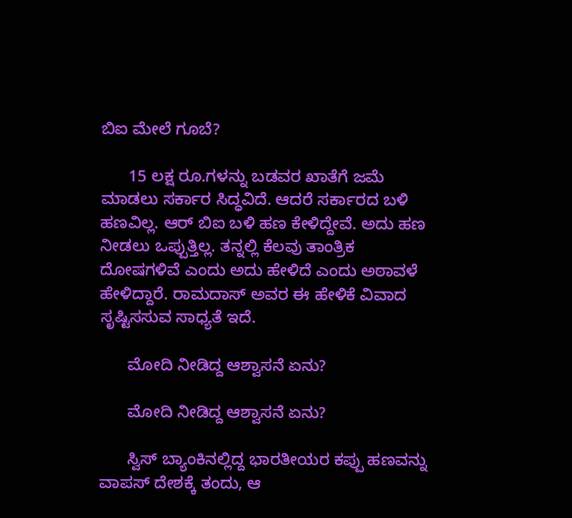ಬಿಐ ಮೇಲೆ ಗೂಬೆ?

      15 ಲಕ್ಷ ರೂ.ಗಳನ್ನು ಬಡವರ ಖಾತೆಗೆ ಜಮೆ ಮಾಡಲು ಸರ್ಕಾರ ಸಿದ್ಧವಿದೆ. ಆದರೆ ಸರ್ಕಾರದ ಬಳಿ ಹಣವಿಲ್ಲ. ಆರ್ ಬಿಐ ಬಳಿ ಹಣ ಕೇಳಿದ್ದೇವೆ. ಅದು ಹಣ ನೀಡಲು ಒಪ್ಪುತ್ತಿಲ್ಲ. ತನ್ನಲ್ಲಿ ಕೆಲವು ತಾಂತ್ರಿಕ ದೋಷಗಳಿವೆ ಎಂದು ಅದು ಹೇಳಿದೆ ಎಂದು ಅಠಾವಳೆ ಹೇಳಿದ್ದಾರೆ. ರಾಮದಾಸ್ ಅವರ ಈ ಹೇಳಿಕೆ ವಿವಾದ ಸೃಷ್ಟಿಸಸುವ ಸಾಧ್ಯತೆ ಇದೆ.

      ಮೋದಿ ನೀಡಿದ್ದ ಆಶ್ವಾಸನೆ ಏನು?

      ಮೋದಿ ನೀಡಿದ್ದ ಆಶ್ವಾಸನೆ ಏನು?

      ಸ್ವಿಸ್ ಬ್ಯಾಂಕಿನಲ್ಲಿದ್ದ ಭಾರತೀಯರ ಕಪ್ಪು ಹಣವನ್ನು ವಾಪಸ್ ದೇಶಕ್ಕೆ ತಂದು, ಆ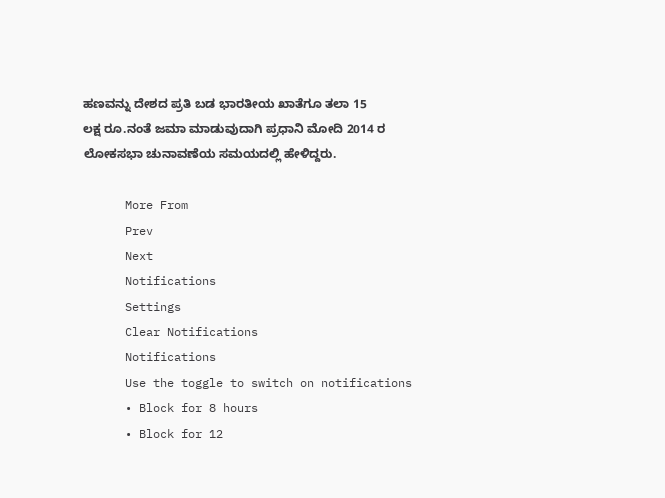ಹಣವನ್ನು ದೇಶದ ಪ್ರತಿ ಬಡ ಭಾರತೀಯ ಖಾತೆಗೂ ತಲಾ 15 ಲಕ್ಷ ರೂ.ನಂತೆ ಜಮಾ ಮಾಡುವುದಾಗಿ ಪ್ರಧಾನಿ ಮೋದಿ 2014 ರ ಲೋಕಸಭಾ ಚುನಾವಣೆಯ ಸಮಯದಲ್ಲಿ ಹೇಳಿದ್ದರು.

      More From
      Prev
      Next
      Notifications
      Settings
      Clear Notifications
      Notifications
      Use the toggle to switch on notifications
      • Block for 8 hours
      • Block for 12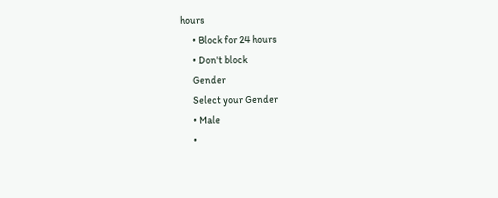hours
      • Block for 24 hours
      • Don't block
      Gender
      Select your Gender
      • Male
      •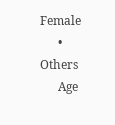Female
      • Others
      Age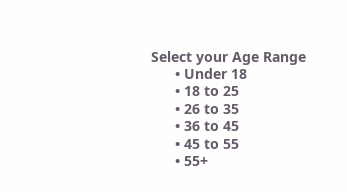Select your Age Range
      • Under 18
      • 18 to 25
      • 26 to 35
      • 36 to 45
      • 45 to 55
      • 55+